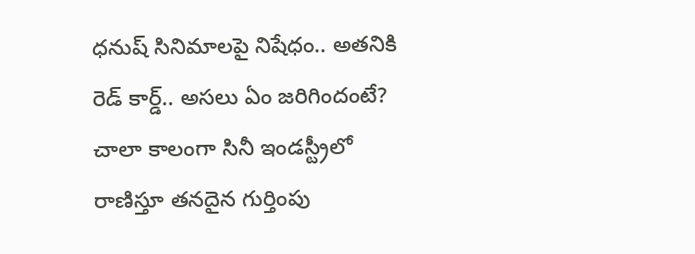ధనుష్ సినిమాలపై నిషేధం.. అతనికి రెడ్ కార్డ్.. అసలు ఏం జరిగిందంటే?
చాలా కాలంగా సినీ ఇండస్ట్రీలో రాణిస్తూ తనదైన గుర్తింపు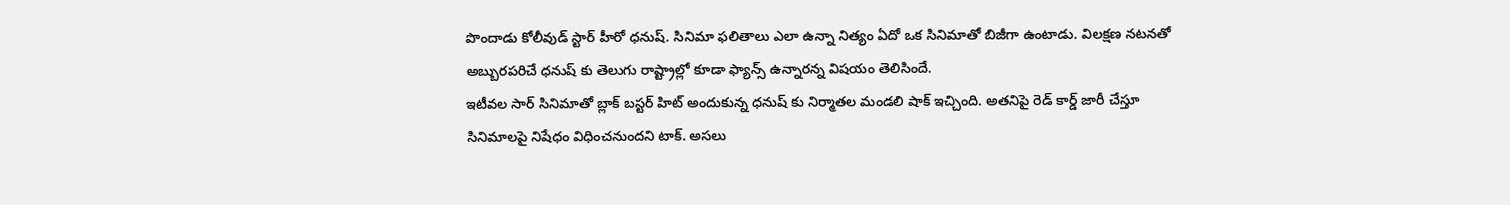పొందాడు కోలీవుడ్ స్టార్ హీరో ధనుష్. సినిమా ఫలితాలు ఎలా ఉన్నా నిత్యం ఏదో ఒక సినిమాతో బిజీగా ఉంటాడు. విలక్షణ నటనతో అబ్బురపరిచే ధనుష్ కు తెలుగు రాష్ట్రాల్లో కూడా ఫ్యాన్స్ ఉన్నారన్న విషయం తెలిసిందే.
ఇటీవల సార్ సినిమాతో బ్లాక్ బస్టర్ హిట్ అందుకున్న ధనుష్ కు నిర్మాతల మండలి షాక్ ఇచ్చింది. అతనిపై రెడ్ కార్డ్ జారీ చేస్తూ సినిమాలపై నిషేధం విధించనుందని టాక్. అసలు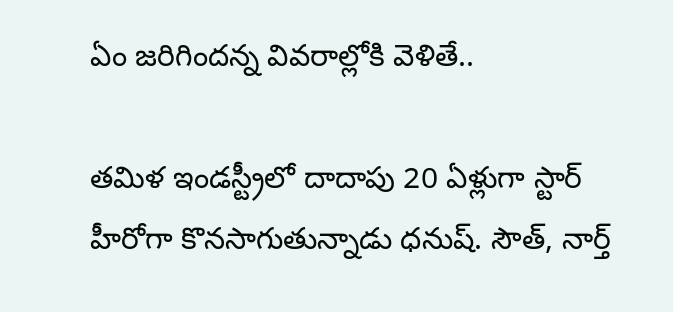ఏం జరిగిందన్న వివరాల్లోకి వెళితే..

తమిళ ఇండస్ట్రీలో దాదాపు 20 ఏళ్లుగా స్టార్ హీరోగా కొనసాగుతున్నాడు ధనుష్. సౌత్, నార్త్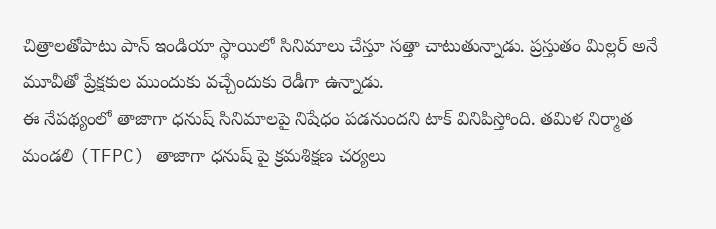చిత్రాలతోపాటు పాన్ ఇండియా స్థాయిలో సినిమాలు చేస్తూ సత్తా చాటుతున్నాడు. ప్రస్తుతం మిల్లర్ అనే మూవీతో ప్రేక్షకుల ముందుకు వచ్చేందుకు రెడీగా ఉన్నాడు.
ఈ నేపథ్యంలో తాజాగా ధనుష్ సినిమాలపై నిషేధం పడనుందని టాక్ వినిపిస్తోంది. తమిళ నిర్మాత మండలి (TFPC) తాజాగా ధనుష్ పై క్రమశిక్షణ చర్యలు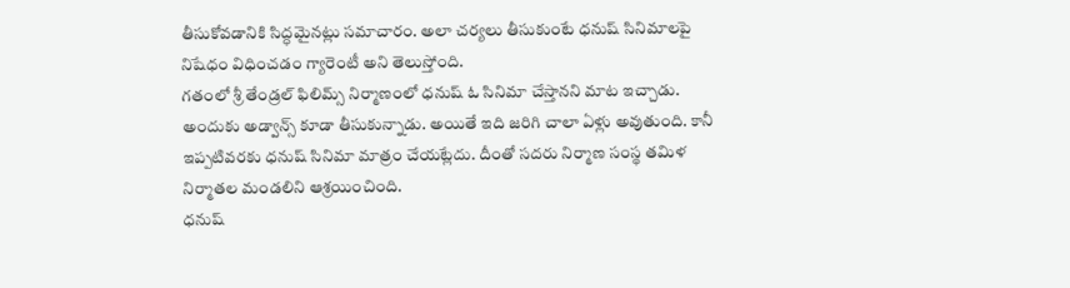తీసుకోవడానికి సిద్ధమైనట్లు సమాచారం. అలా చర్యలు తీసుకుంటే ధనుష్ సినిమాలపై నిషేధం విధించడం గ్యారెంటీ అని తెలుస్తోంది.
గతంలో శ్రీ తేండ్రల్ ఫిలిమ్స్ నిర్మాణంలో ధనుష్ ఓ సినిమా చేస్తానని మాట ఇచ్చాడు. అందుకు అడ్వాన్స్ కూడా తీసుకున్నాడు. అయితే ఇది జరిగి చాలా ఏళ్లు అవుతుంది. కానీ ఇప్పటివరకు ధనుష్ సినిమా మాత్రం చేయట్లేదు. దీంతో సదరు నిర్మాణ సంస్థ తమిళ నిర్మాతల మండలిని ఆశ్రయించింది.
ధనుష్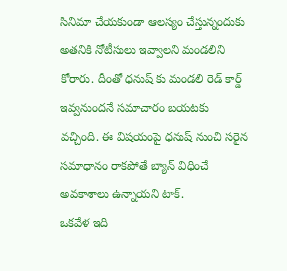సినిమా చేయకుండా ఆలస్యం చేస్తున్నందుకు అతనికి నోటీసులు ఇవ్వాలని మండలిని కోరారు. దీంతో ధనుష్ కు మండలి రెడ్ కార్డ్ ఇవ్వనుందనే సమాచారం బయటకు వచ్చింది. ఈ విషయంపై ధనుష్ నుంచి సరైన సమాధానం రాకపోతే బ్యాన్ విధించే అవకాశాలు ఉన్నాయని టాక్.
ఒకవేళ ఇది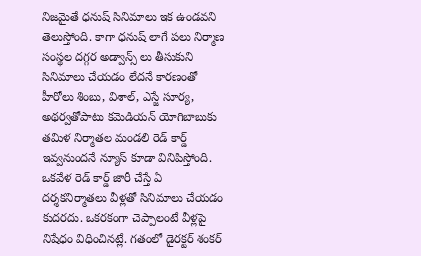నిజమైతే ధనుష్ సినిమాలు ఇక ఉండవని తెలుస్తోంది. కాగా ధనుష్ లాగే పలు నిర్మాణ సంస్థల దగ్గర అడ్వాన్స్ లు తీసుకుని సినిమాలు చేయడం లేదనే కారణంతో హీరోలు శింబు, విశాల్, ఎస్జే సూర్య, అథర్వతోపాటు కమెడియన్ యోగిబాబుకు తమిళ నిర్మాతల మండలి రెడ్ కార్డ్ ఇవ్వనుందనే న్యూస్ కూడా వినిపిస్తోంది. ఒకవేళ రెడ్ కార్డ్ జారీ చేస్తే ఏ దర్శకనిర్మాతలు వీళ్లతో సినిమాలు చేయడం కుదరదు. ఒకరకంగా చెప్పాలంటే వీళ్లపై నిషేధం విధించినట్లే. గతంలో డైరక్టర్ శంకర్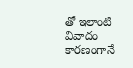తో ఇలాంటి వివాదం కారణంగానే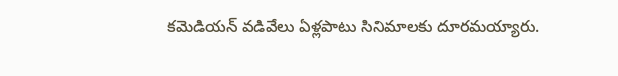కమెడియన్ వడివేలు ఏళ్లపాటు సినిమాలకు దూరమయ్యారు.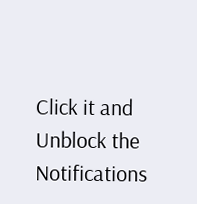Click it and Unblock the Notifications